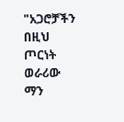"አጋሮቻችን በዚህ ጦርነት ወራሪው ማን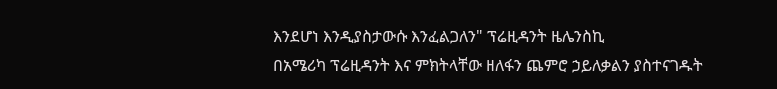እንደሆነ እንዲያስታውሱ እንፈልጋለን" ፕሬዚዳንት ዜሌንስኪ
በአሜሪካ ፕሬዚዳንት እና ምክትላቸው ዘለፋን ጨምሮ ኃይለቃልን ያስተናገዱት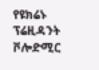የዩክሬኑ ፕሬዚዳንት ቮሎድሚር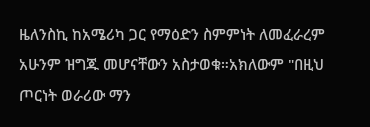ዜለንስኪ ከአሜሪካ ጋር የማዕድን ስምምነት ለመፈራረም አሁንም ዝግጁ መሆናቸውን አስታወቁ።አክለውም "በዚህ ጦርነት ወራሪው ማን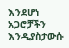እንደሆነ አጋሮቻችን እንዲያስታውሱ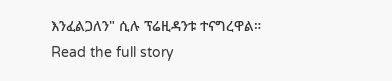እንፈልጋለን" ሲሉ ፕሬዚዳንቱ ተናግረዋል።
Read the full story